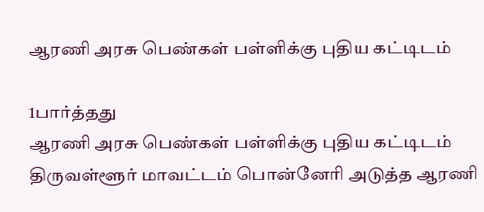ஆரணி அரசு பெண்கள் பள்ளிக்கு புதிய கட்டிடம்

1பார்த்தது
ஆரணி அரசு பெண்கள் பள்ளிக்கு புதிய கட்டிடம்
திருவள்ளூர் மாவட்டம் பொன்னேரி அடுத்த ஆரணி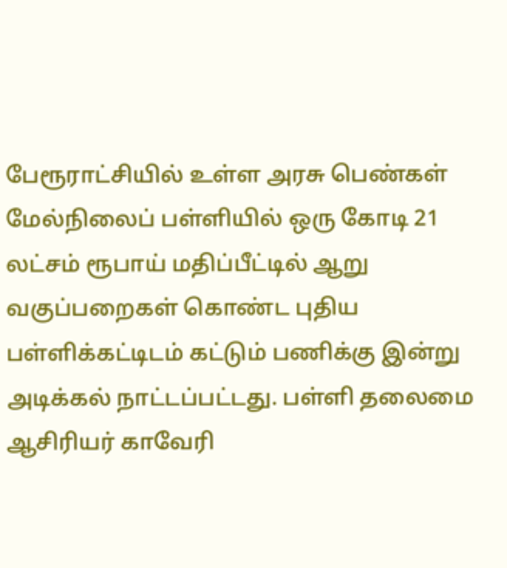பேரூராட்சியில் உள்ள அரசு பெண்கள் மேல்நிலைப் பள்ளியில் ஒரு கோடி 21 லட்சம் ரூபாய் மதிப்பீட்டில் ஆறு வகுப்பறைகள் கொண்ட புதிய பள்ளிக்கட்டிடம் கட்டும் பணிக்கு இன்று அடிக்கல் நாட்டப்பட்டது. பள்ளி தலைமை ஆசிரியர் காவேரி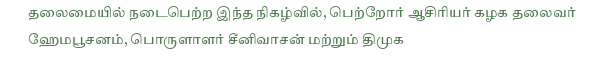தலைமையில் நடைபெற்ற இந்த நிகழ்வில், பெற்றோர் ஆசிரியர் கழக தலைவர் ஹேமபூசனம், பொருளாளர் சீனிவாசன் மற்றும் திமுக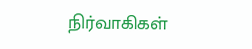நிர்வாகிகள்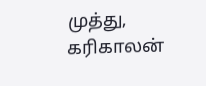முத்து, கரிகாலன்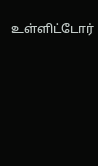உள்ளிட்டோர்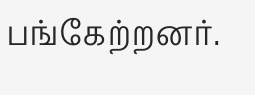பங்கேற்றனர்.